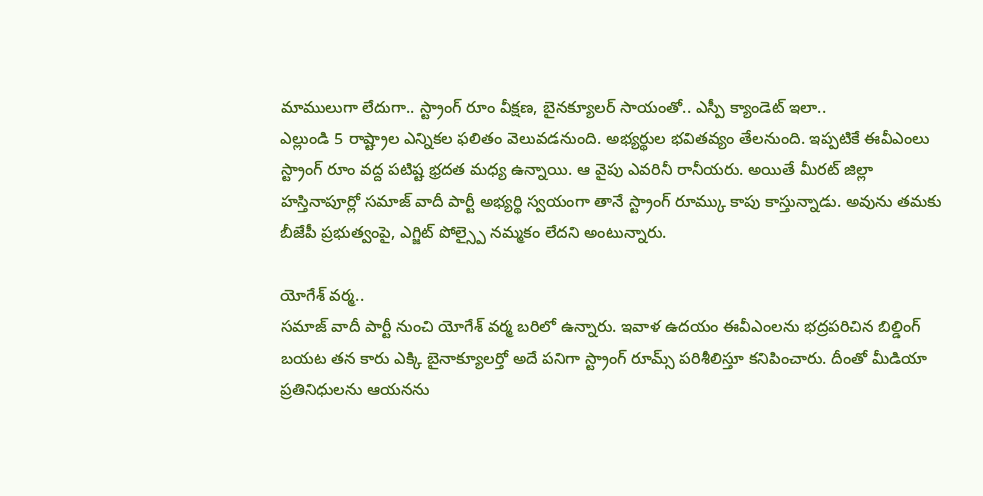మాములుగా లేదుగా.. స్ట్రాంగ్ రూం వీక్షణ, బైనక్యూలర్ సాయంతో.. ఎస్పీ క్యాండెట్ ఇలా..
ఎల్లుండి 5 రాష్ట్రాల ఎన్నికల ఫలితం వెలువడనుంది. అభ్యర్థుల భవితవ్యం తేలనుంది. ఇప్పటికే ఈవీఎంలు స్ట్రాంగ్ రూం వద్ద పటిష్ట భ్రదత మధ్య ఉన్నాయి. ఆ వైపు ఎవరినీ రానీయరు. అయితే మీరట్ జిల్లా హస్తినాపూర్లో సమాజ్ వాదీ పార్టీ అభ్యర్థి స్వయంగా తానే స్ట్రాంగ్ రూమ్కు కాపు కాస్తున్నాడు. అవును తమకు బీజేపీ ప్రభుత్వంపై, ఎగ్జిట్ పోల్స్పై నమ్మకం లేదని అంటున్నారు.

యోగేశ్ వర్మ..
సమాజ్ వాదీ పార్టీ నుంచి యోగేశ్ వర్మ బరిలో ఉన్నారు. ఇవాళ ఉదయం ఈవీఎంలను భద్రపరిచిన బిల్డింగ్ బయట తన కారు ఎక్కి బైనాక్యూలర్తో అదే పనిగా స్ట్రాంగ్ రూమ్స్ పరిశీలిస్తూ కనిపించారు. దీంతో మీడియా ప్రతినిధులను ఆయనను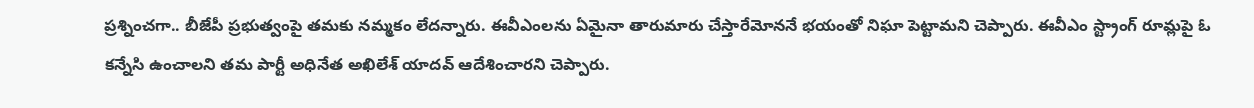ప్రశ్నించగా.. బీజేపీ ప్రభుత్వంపై తమకు నమ్మకం లేదన్నారు. ఈవీఎంలను ఏమైనా తారుమారు చేస్తారేమోననే భయంతో నిఘా పెట్టామని చెప్పారు. ఈవీఎం స్ట్రాంగ్ రూమ్లపై ఓ కన్నేసి ఉంచాలని తమ పార్టీ అధినేత అఖిలేశ్ యాదవ్ ఆదేశించారని చెప్పారు.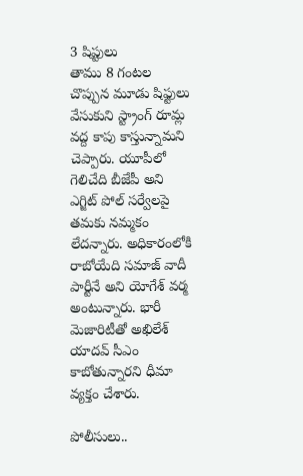3 షిప్టులు
తాము 8 గంటల చొప్పున మూడు షిఫ్టులు వేసుకుని స్ట్రాంగ్ రూమ్ల వద్ద కాపు కాస్తున్నామని చెప్పారు. యూపీలో గెలిచేది బీజేపీ అని ఎగ్జిట్ పోల్ సర్వేలపై తమకు నమ్మకం లేదన్నారు. అధికారంలోకి రాబోయేది సమాజ్ వాదీ పార్టీనే అని యోగేశ్ వర్మ అంటున్నారు. భారీ మెజారిటీతో అఖిలేశ్ యాదవ్ సీఎం కాబోతున్నారని ధీమా వ్యక్తం చేశారు.

పోలీసులు..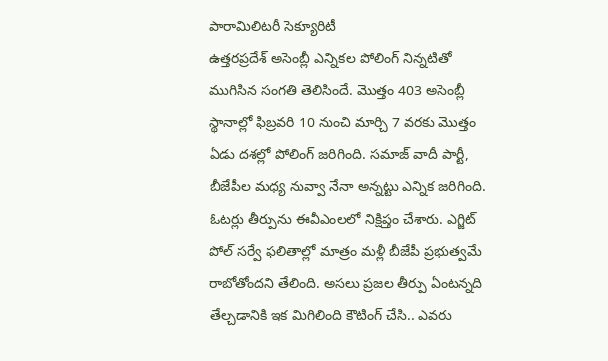పారామిలిటరీ సెక్యూరిటీ
ఉత్తరప్రదేశ్ అసెంబ్లీ ఎన్నికల పోలింగ్ నిన్నటితో ముగిసిన సంగతి తెలిసిందే. మొత్తం 403 అసెంబ్లీ స్థానాల్లో ఫిబ్రవరి 10 నుంచి మార్చి 7 వరకు మొత్తం ఏడు దశల్లో పోలింగ్ జరిగింది. సమాజ్ వాదీ పార్టీ, బీజేపీల మధ్య నువ్వా నేనా అన్నట్టు ఎన్నిక జరిగింది. ఓటర్లు తీర్పును ఈవీఎంలలో నిక్షిప్తం చేశారు. ఎగ్జిట్ పోల్ సర్వే ఫలితాల్లో మాత్రం మళ్లీ బీజేపీ ప్రభుత్వమే రాబోతోందని తేలింది. అసలు ప్రజల తీర్పు ఏంటన్నది తేల్చడానికి ఇక మిగిలింది కౌటింగ్ చేసి.. ఎవరు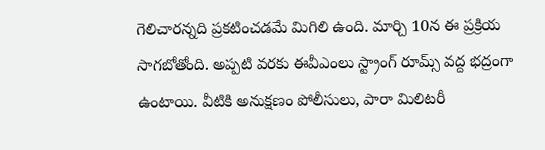గెలిచారన్నది ప్రకటించడమే మిగిలి ఉంది. మార్చి 10న ఈ ప్రక్రియ సాగబోతోంది. అప్పటి వరకు ఈవీఎంలు స్ట్రాంగ్ రూమ్స్ వద్ద భద్రంగా ఉంటాయి. వీటికి అనుక్షణం పోలీసులు, పారా మిలిటరీ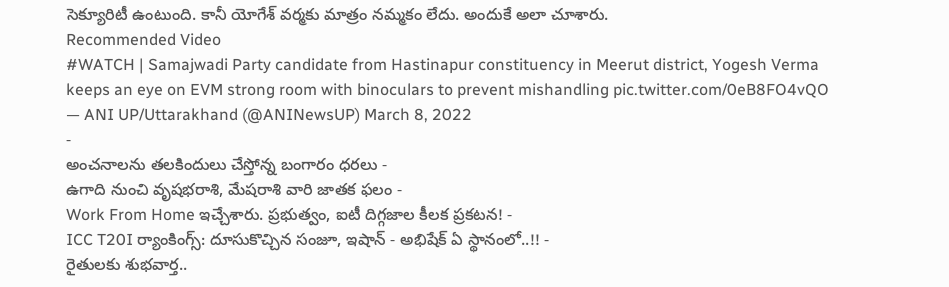సెక్యూరిటీ ఉంటుంది. కానీ యోగేశ్ వర్మకు మాత్రం నమ్మకం లేదు. అందుకే అలా చూశారు.
Recommended Video
#WATCH | Samajwadi Party candidate from Hastinapur constituency in Meerut district, Yogesh Verma keeps an eye on EVM strong room with binoculars to prevent mishandling pic.twitter.com/0eB8FO4vQO
— ANI UP/Uttarakhand (@ANINewsUP) March 8, 2022
-
అంచనాలను తలకిందులు చేస్తోన్న బంగారం ధరలు -
ఉగాది నుంచి వృషభరాశి, మేషరాశి వారి జాతక ఫలం -
Work From Home ఇచ్చేశారు. ప్రభుత్వం, ఐటీ దిగ్గజాల కీలక ప్రకటన! -
ICC T20I ర్యాంకింగ్స్: దూసుకొచ్చిన సంజూ, ఇషాన్ - అభిషేక్ ఏ స్థానంలో..!! -
రైతులకు శుభవార్త..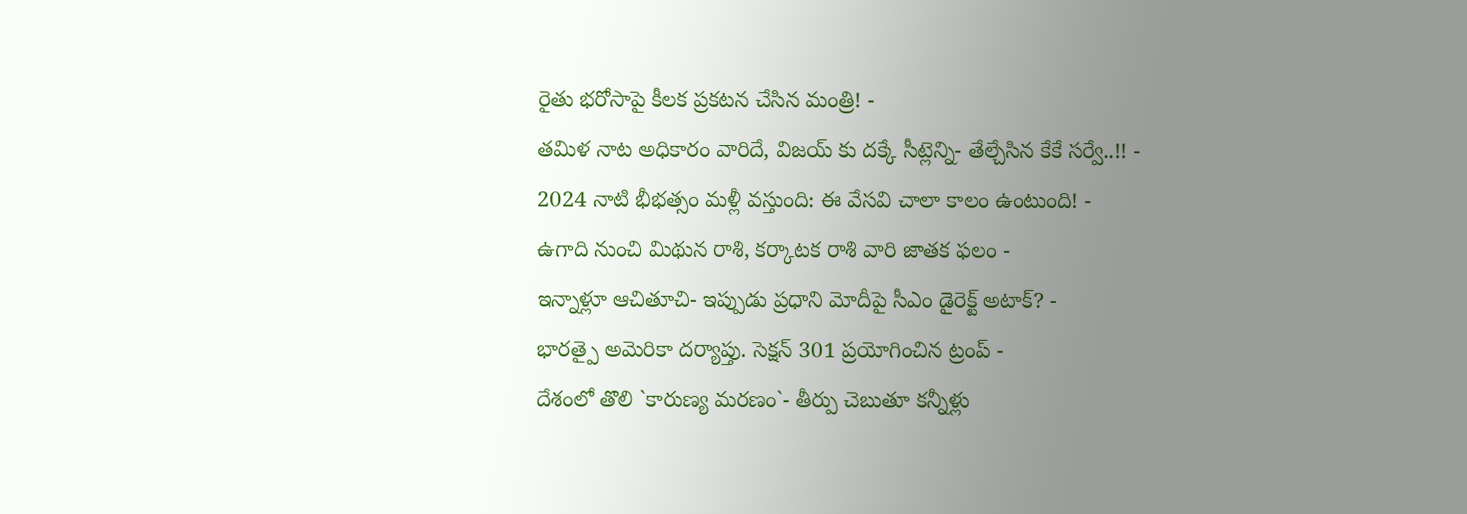రైతు భరోసాపై కీలక ప్రకటన చేసిన మంత్రి! -
తమిళ నాట అధికారం వారిదే, విజయ్ కు దక్కే సీట్లెన్ని- తేల్చేసిన కేకే సర్వే..!! -
2024 నాటి భీభత్సం మళ్లీ వస్తుంది: ఈ వేసవి చాలా కాలం ఉంటుంది! -
ఉగాది నుంచి మిథున రాశి, కర్కాటక రాశి వారి జాతక ఫలం -
ఇన్నాళ్లూ ఆచితూచి- ఇప్పుడు ప్రధాని మోదీపై సీఎం డైరెక్ట్ అటాక్? -
భారత్పై అమెరికా దర్యాప్తు. సెక్షన్ 301 ప్రయోగించిన ట్రంప్ -
దేశంలో తొలి `కారుణ్య మరణం`- తీర్పు చెబుతూ కన్నీళ్లు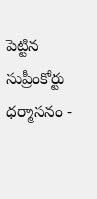పెట్టిన సుప్రీంకోర్టు ధర్మాసనం -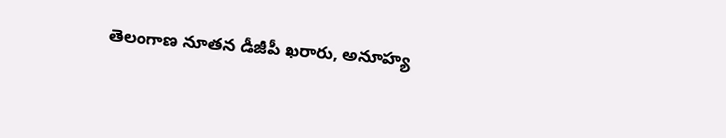తెలంగాణ నూతన డీజీపీ ఖరారు, అనూహ్య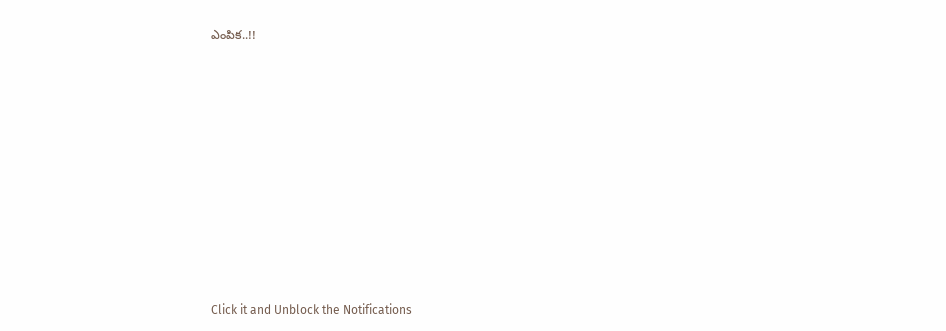ఎంపిక..!!












Click it and Unblock the Notifications